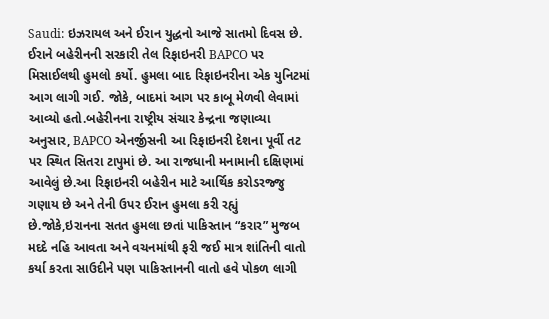Saudi: ઇઝરાયલ અને ઈરાન યુદ્ધનો આજે સાતમો દિવસ છે. ઈરાને બહેરીનની સરકારી તેલ રિફાઇનરી BAPCO પર મિસાઈલથી હુમલો કર્યો. હુમલા બાદ રિફાઇનરીના એક યુનિટમાં આગ લાગી ગઈ. જોકે, બાદમાં આગ પર કાબૂ મેળવી લેવામાં આવ્યો હતો.બહેરીનના રાષ્ટ્રીય સંચાર કેન્દ્રના જણાવ્યા અનુસાર, BAPCO એનર્જીસની આ રિફાઇનરી દેશના પૂર્વી તટ પર સ્થિત સિતરા ટાપુમાં છે. આ રાજધાની મનામાની દક્ષિણમાં આવેલું છે.આ રિફાઇનરી બહેરીન માટે આર્થિક કરોડરજ્જુ ગણાય છે અને તેની ઉપર ઈરાન હુમલા કરી રહ્યું છે.જોકે,ઇરાનના સતત હુમલા છતાં પાકિસ્તાન “કરાર” મુજબ મદદે નહિ આવતા અને વચનમાંથી ફરી જઈ માત્ર શાંતિની વાતો કર્યા કરતા સાઉદીને પણ પાકિસ્તાનની વાતો હવે પોકળ લાગી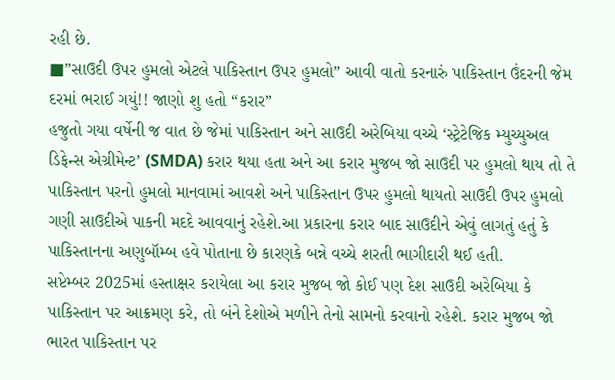રહી છે.
■”સાઉદી ઉપર હુમલો એટલે પાકિસ્તાન ઉપર હુમલો” આવી વાતો કરનારું પાકિસ્તાન ઉંદરની જેમ દરમાં ભરાઈ ગયું!! જાણો શુ હતો “કરાર”
હજુતો ગયા વર્ષેની જ વાત છે જેમાં પાકિસ્તાન અને સાઉદી અરેબિયા વચ્ચે ‘સ્ટ્રેટેજિક મ્યુચ્યુઅલ ડિફેન્સ એગ્રીમેન્ટ’ (SMDA) કરાર થયા હતા અને આ કરાર મુજબ જો સાઉદી પર હુમલો થાય તો તે પાકિસ્તાન પરનો હુમલો માનવામાં આવશે અને પાકિસ્તાન ઉપર હુમલો થાયતો સાઉદી ઉપર હુમલો ગણી સાઉદીએ પાકની મદદે આવવાનું રહેશે.આ પ્રકારના કરાર બાદ સાઉદીને એવું લાગતું હતું કે પાકિસ્તાનના અણુબૉમ્બ હવે પોતાના છે કારણકે બન્ને વચ્ચે શરતી ભાગીદારી થઈ હતી.
સપ્ટેમ્બર 2025માં હસ્તાક્ષર કરાયેલા આ કરાર મુજબ જો કોઈ પણ દેશ સાઉદી અરેબિયા કે પાકિસ્તાન પર આક્રમણ કરે, તો બંને દેશોએ મળીને તેનો સામનો કરવાનો રહેશે. કરાર મુજબ જો ભારત પાકિસ્તાન પર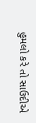હુમલો કરે તો સાઉદીએ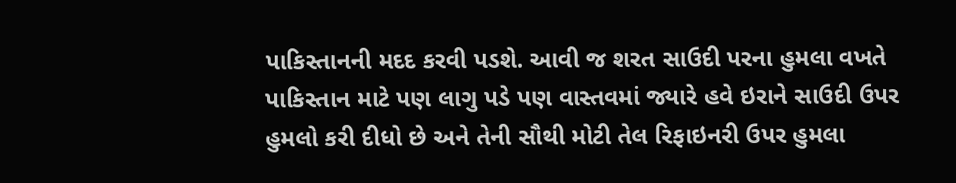પાકિસ્તાનની મદદ કરવી પડશે. આવી જ શરત સાઉદી પરના હુમલા વખતે પાકિસ્તાન માટે પણ લાગુ પડે પણ વાસ્તવમાં જ્યારે હવે ઇરાને સાઉદી ઉપર હુમલો કરી દીધો છે અને તેની સૌથી મોટી તેલ રિફાઇનરી ઉપર હુમલા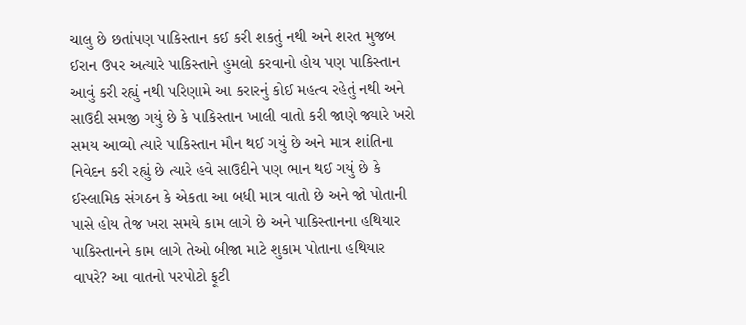ચાલુ છે છતાંપણ પાકિસ્તાન કઈ કરી શકતું નથી અને શરત મુજબ ઈરાન ઉપર અત્યારે પાકિસ્તાને હુમલો કરવાનો હોય પણ પાકિસ્તાન આવું કરી રહ્યું નથી પરિણામે આ કરારનું કોઈ મહત્વ રહેતું નથી અને સાઉદી સમજી ગયું છે કે પાકિસ્તાન ખાલી વાતો કરી જાણે જ્યારે ખરો સમય આવ્યો ત્યારે પાકિસ્તાન મૌન થઈ ગયું છે અને માત્ર શાંતિના નિવેદન કરી રહ્યું છે ત્યારે હવે સાઉદીને પણ ભાન થઈ ગયું છે કે ઈસ્લામિક સંગઠન કે એકતા આ બધી માત્ર વાતો છે અને જો પોતાની પાસે હોય તેજ ખરા સમયે કામ લાગે છે અને પાકિસ્તાનના હથિયાર પાકિસ્તાનને કામ લાગે તેઓ બીજા માટે શુકામ પોતાના હથિયાર વાપરે? આ વાતનો પરપોટો ફૂટી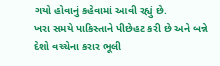ગયો હોવાનું કહેવામાં આવી રહ્યું છે.
ખરા સમયે પાકિસ્તાને પીછેહટ કરી છે અને બન્ને દેશો વચ્ચેના કરાર ભૂલી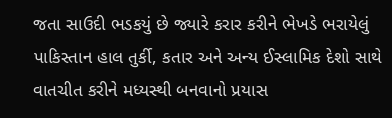જતા સાઉદી ભડકયું છે જ્યારે કરાર કરીને ભેખડે ભરાયેલું પાકિસ્તાન હાલ તુર્કી, કતાર અને અન્ય ઈસ્લામિક દેશો સાથે વાતચીત કરીને મધ્યસ્થી બનવાનો પ્રયાસ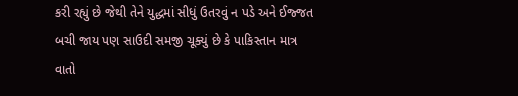કરી રહ્યું છે જેથી તેને યુદ્ધમાં સીધું ઉતરવું ન પડે અને ઈજ્જત બચી જાય પણ સાઉદી સમજી ચૂક્યું છે કે પાકિસ્તાન માત્ર વાતો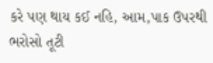કરે પણ થાય કઈ નહિ, આમ,પાક ઉપરથી ભરોસો તૂટી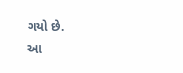ગયો છે.
આ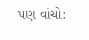પણ વાંચો: